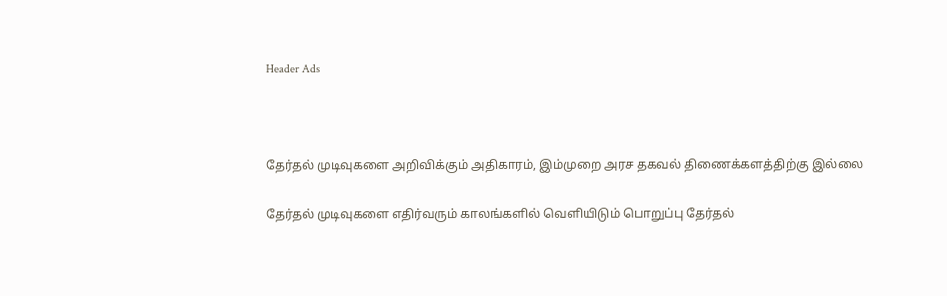Header Ads



தேர்தல் முடிவுகளை அறிவிக்கும் அதிகாரம், இம்முறை அரச தகவல் திணைக்களத்திற்கு இல்லை

தேர்தல் முடிவுகளை எதிர்வரும் காலங்களில் வெளியிடும் பொறுப்பு தேர்தல்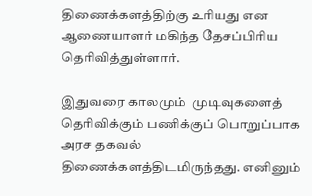திணைக்களத்திற்கு உரியது என ஆணையாளர் மகிந்த தேசப்பிரிய தெரிவித்துள்ளார்.

இதுவரை காலமும்  முடிவுகளைத் தெரிவிக்கும் பணிக்குப் பொறுப்பாக அரச தகவல் திணைக்களத்திடமிருந்தது. எனினும்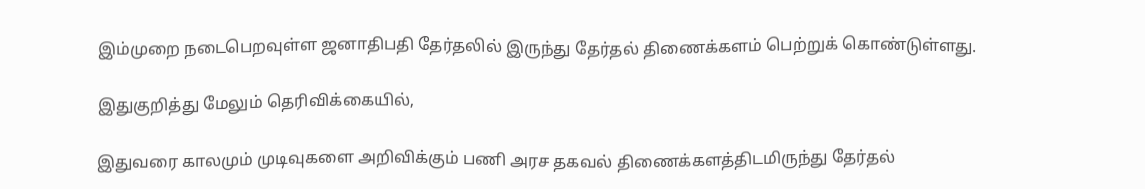இம்முறை நடைபெறவுள்ள ஜனாதிபதி தேர்தலில் இருந்து தேர்தல் திணைக்களம் பெற்றுக் கொண்டுள்ளது.

இதுகுறித்து மேலும் தெரிவிக்கையில்,

இதுவரை காலமும் முடிவுகளை அறிவிக்கும் பணி அரச தகவல் திணைக்களத்திடமிருந்து தேர்தல்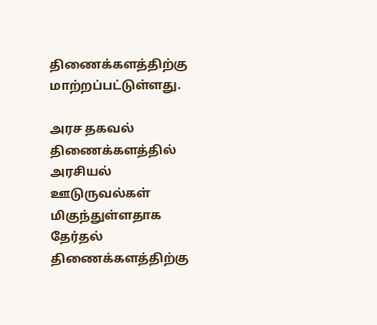திணைக்களத்திற்கு மாற்றப்பட்டுள்ளது.

அரச தகவல் திணைக்களத்தில் அரசியல் ஊடுருவல்கள் மிகுந்துள்ளதாக தேர்தல் திணைக்களத்திற்கு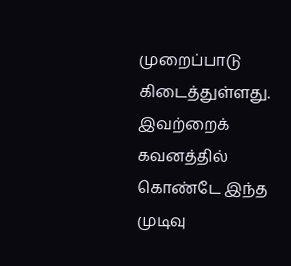முறைப்பாடு கிடைத்துள்ளது.  இவற்றைக் கவனத்தில் கொண்டே இந்த முடிவு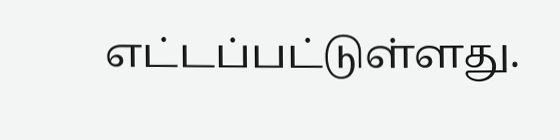எட்டப்பட்டுள்ளது.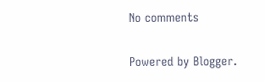No comments

Powered by Blogger.